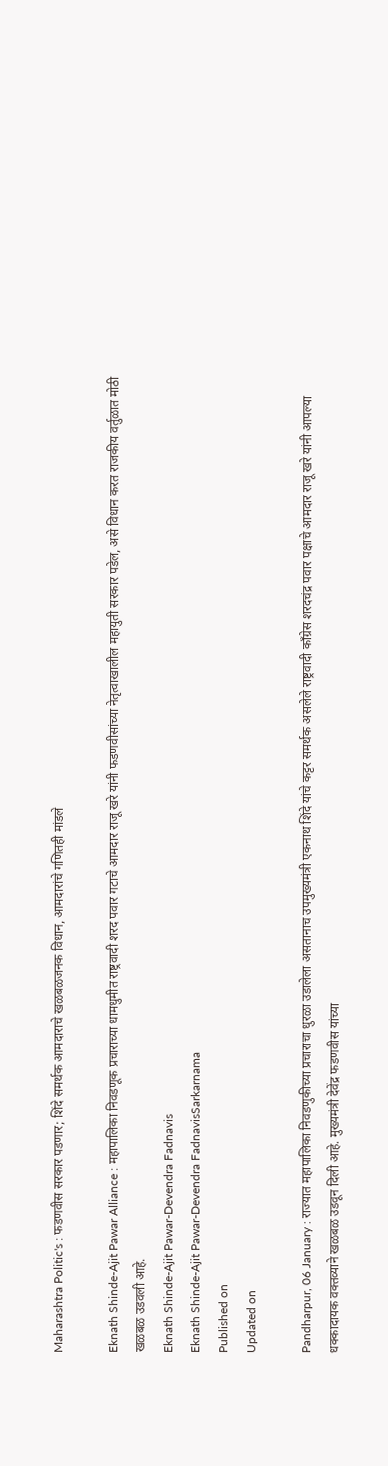Maharashtra Politic's : फडणवीस सरकार पडणार; शिंदे समर्थक आमदाराचे खळबळजनक विधान, आमदारांचे गणितही मांडले

Eknath Shinde-Ajit Pawar Alliance : महापालिका निवडणूक प्रचाराच्या धामधुमीत राष्ट्रवादी शरद पवार गटाचे आमदार राजू खरे यांनी फडणवीसांच्या नेतृत्वाखालील महायुती सरकार पडेल, असे विधान करत राजकीय वर्तुळात मोठी खळबळ उडवली आहे.
Eknath Shinde-Ajit Pawar-Devendra Fadnavis
Eknath Shinde-Ajit Pawar-Devendra FadnavisSarkarnama
Published on
Updated on

Pandharpur, 06 January : राज्यात महापालिका निवडणुकीच्या प्रचाराचा धुरळा उडालेला असतानाच उपमुख्यमंत्री एकनाथ शिंदे यांचे कट्टर समर्थक असलेले राष्ट्रवादी काँग्रेस शरदचंद्र पवार पक्षाचे आमदार राजू खरे यांनी आपल्या धक्कादायक वक्तव्याने खळबळ उडवून दिली आहे. मुख्यमंत्री देवेंद्र फडणवीस यांच्या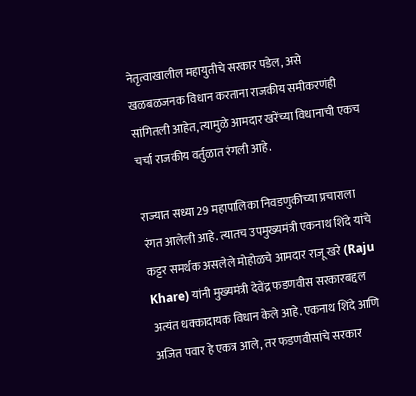नेतृत्वाखालील महायुतीचे सरकार पडेल, असे खळबळजनक विधान करताना राजकीय समीकरणंही सांगितली आहेत, त्यामुळे आमदार खरेंच्या विधानाची एकच चर्चा राजकीय वर्तुळात रंगली आहे.

राज्यात सध्या 29 महापालिका निवडणुकीच्या प्रचाराला रंगत आलेली आहे. त्यातच उपमुख्यमंत्री एकनाथ शिंदे यांचे कट्टर समर्थक असलेले मोहोळचे आमदार राजू खरे (Raju Khare) यांनी मुख्यमंत्री देवेंद्र फडणवीस सरकारबद्दल अत्यंत धक्कादायक विधान केले आहे. एकनाथ शिंदे आणि अजित पवार हे एकत्र आले, तर फडणवीसांचे सरकार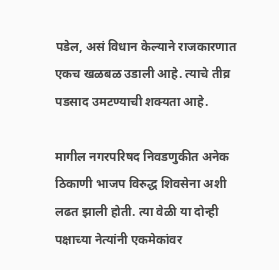पडेल, असं विधान केल्याने राजकारणात एकच खळबळ उडाली आहे‌. त्याचे तीव्र पडसाद उमटण्याची शक्यता आहे.

मागील नगरपरिषद निवडणुकीत अनेक ठिकाणी भाजप विरुद्ध शिवसेना अशी लढत झाली होती. त्या वेळी या दोन्ही पक्षाच्या नेत्यांनी एकमेकांवर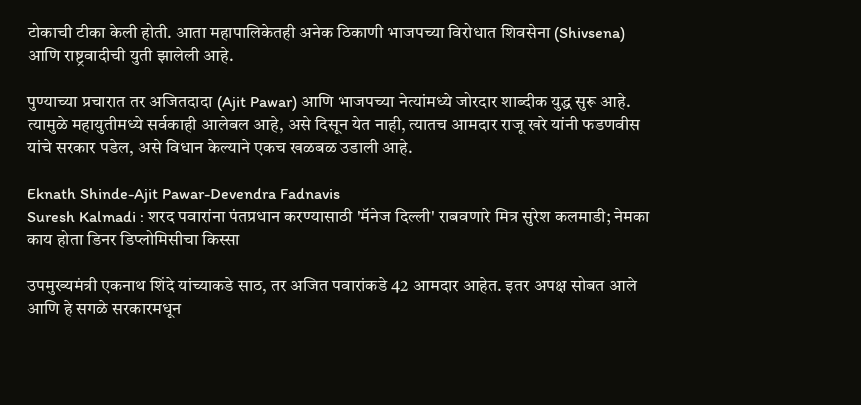टोकाची टीका केली होती. आता महापालिकेतही अनेक ठिकाणी भाजपच्या विरोधात शिवसेना (Shivsena) आणि राष्ट्रवादीची युती झालेली आहे.

पुण्याच्या प्रचारात तर अजितदादा (Ajit Pawar) आणि भाजपच्या नेत्यांमध्ये जोरदार शाब्दीक युद्ध सुरू आहे. त्यामुळे महायुतीमध्ये सर्वकाही आलेबल आहे, असे दिसून येत नाही, त्यातच आमदार राजू खरे यांनी फडणवीस यांचे सरकार पडेल, असे विधान केल्याने एकच खळबळ उडाली आहे.

Eknath Shinde-Ajit Pawar-Devendra Fadnavis
Suresh Kalmadi : शरद पवारांना पंतप्रधान करण्यासाठी 'मॅनेज दिल्ली' राबवणारे मित्र सुरेश कलमाडी; नेमका काय होता डिनर डिप्लोमिसीचा किस्सा

उपमुख्यमंत्री एकनाथ शिंदे यांच्याकडे साठ, तर अजित पवारांकडे 42 आमदार आहेत. इतर अपक्ष सोबत आले आणि हे सगळे सरकारमधून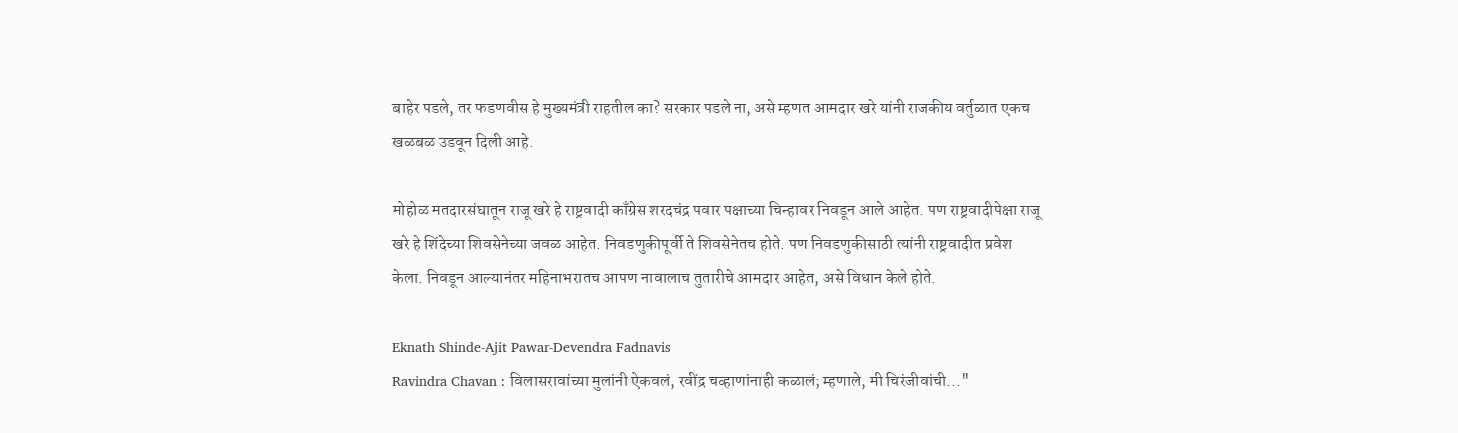बाहेर पडले, तर फडणवीस हे मुख्यमंत्री राहतील का? सरकार पडले ना, असे म्हणत आमदार खरे यांनी राजकीय वर्तुळात एकच खळबळ उडवून दिली आहे.

मोहोळ मतदारसंघातून राजू खरे हे राष्ट्रवादी काँग्रेस शरदचंद्र पवार पक्षाच्या चिन्हावर निवडून आले आहेत. पण राष्ट्रवादीपेक्षा राजू खरे हे शिंदेच्या शिवसेनेच्या जवळ आहेत. निवडणुकीपूर्वी ते शिवसेनेतच होते. पण निवडणुकीसाठी त्यांनी राष्ट्रवादीत प्रवेश केला. निवडून आल्यानंतर महिनाभरातच आपण नावालाच तुतारीचे आमदार आहेत, असे विधान केले होते.

Eknath Shinde-Ajit Pawar-Devendra Fadnavis
Ravindra Chavan : विलासरावांच्या मुलांनी ऐकवलं, रवींद्र चव्हाणांनाही कळालं; म्हणाले, मी चिरंजीवांची..."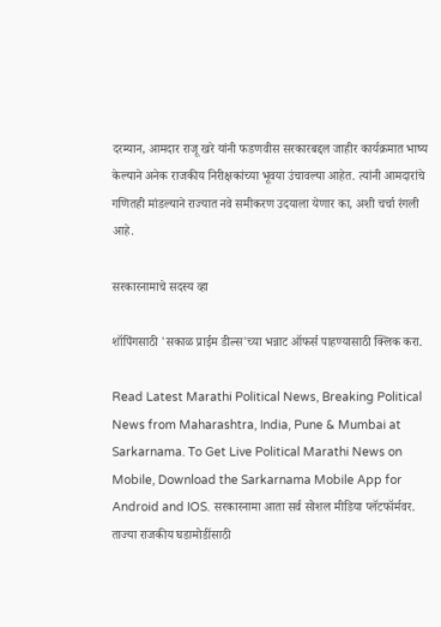दरम्यान, आमदार राजू खरे यांनी फडणवीस सरकारबद्दल जाहीर कार्यक्रमात भाष्य केल्याने अनेक राजकीय निरीक्षकांच्या भूवया उंचावल्या आहेत. त्यांनी आमदारांचे गणितही मांडल्याने राज्यात नवे समीकरण उदयाला येणार का, अशी चर्चा रंगली आहे.

सरकारनामाचे सदस्य व्हा

शॉपिंगसाठी 'सकाळ प्राईम डील्स'च्या भन्नाट ऑफर्स पाहण्यासाठी क्लिक करा.

Read Latest Marathi Political News, Breaking Political News from Maharashtra, India, Pune & Mumbai at Sarkarnama. To Get Live Political Marathi News on Mobile, Download the Sarkarnama Mobile App for Android and IOS. सरकारनामा आता सर्व सोशल मीडिया प्लॅटफॉर्मवर. ताज्या राजकीय घडामोडींसाठी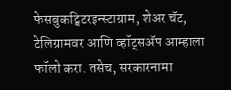फेसबुकट्विटरइन्स्टाग्राम, शेअर चॅट, टेलिग्रामवर आणि व्हॉट्सॲप आम्हाला फॉलो करा. तसेच, सरकारनामा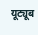यूट्यूब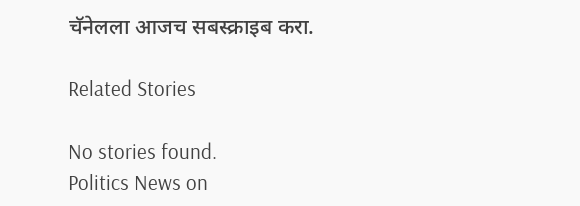चॅनेलला आजच सबस्क्राइब करा.

Related Stories

No stories found.
Politics News on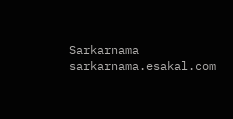Sarkarnama
sarkarnama.esakal.com